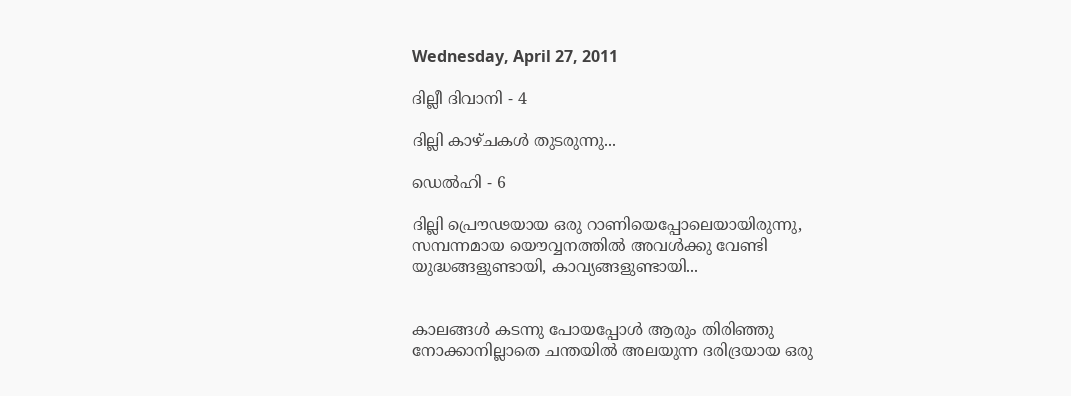Wednesday, April 27, 2011

ദില്ലീ ദിവാനി - 4

ദില്ലി കാഴ്ചകൾ തുടരുന്നു...

ഡെൽഹി - 6

ദില്ലി പ്രൌഢയായ ഒരു റാണിയെപ്പോലെയായിരുന്നു, സമ്പന്നമായ യൌവ്വനത്തിൽ അവൾക്കു വേണ്ടി യുദ്ധങ്ങളുണ്ടായി, കാവ്യങ്ങളുണ്ടായി...


കാലങ്ങൾ കടന്നു പോയപ്പോൾ ആരും തിരിഞ്ഞു നോക്കാനില്ലാതെ ചന്തയിൽ അലയുന്ന ദരിദ്രയായ ഒരു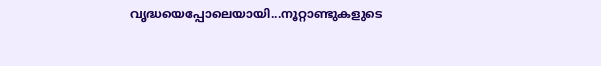വൃദ്ധയെപ്പോലെയായി...നൂറ്റാണ്ടുകളുടെ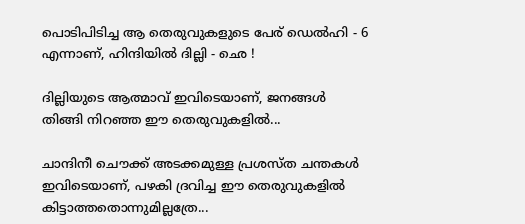പൊടിപിടിച്ച ആ തെരുവുകളുടെ പേര് ഡെൽഹി - 6 എന്നാണ്, ഹിന്ദിയിൽ ദില്ലി - ഛെ !

ദില്ലിയുടെ ആത്മാവ് ഇവിടെയാണ്, ജനങ്ങൾ തിങ്ങി നിറഞ്ഞ ഈ തെരുവുകളിൽ...

ചാന്ദിനീ ചൌക്ക് അടക്കമുള്ള പ്രശസ്ത ചന്തകൾ ഇവിടെയാണ്, പഴകി ദ്രവിച്ച ഈ തെരുവുകളിൽ കിട്ടാത്തതൊന്നുമില്ലത്രേ...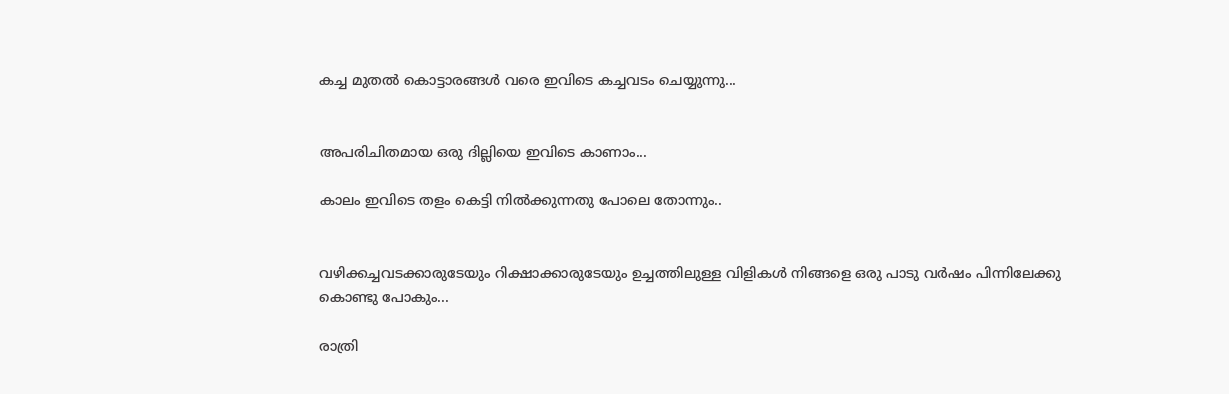കച്ച മുതൽ കൊട്ടാരങ്ങൾ വരെ ഇവിടെ കച്ചവടം ചെയ്യുന്നു...


അപരിചിതമായ ഒരു ദില്ലിയെ ഇവിടെ കാണാം...

കാലം ഇവിടെ തളം കെട്ടി നിൽക്കുന്നതു പോലെ തോന്നും..


വഴിക്കച്ചവടക്കാരുടേയും റിക്ഷാക്കാരുടേയും ഉച്ചത്തിലുള്ള വിളികൾ നിങ്ങളെ ഒരു പാടു വർഷം പിന്നിലേക്കു കൊണ്ടു പോകും...

രാത്രി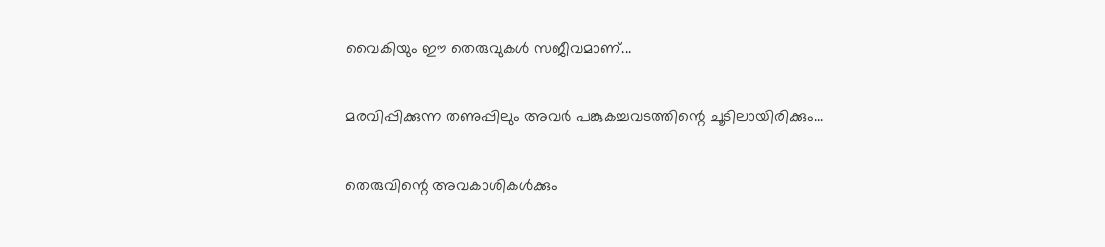വൈകിയും ഈ തെരുവുകൾ സജീവമാണ്...

മരവിപ്പിക്കുന്ന തണുപ്പിലും അവർ പങ്കുകച്ചവടത്തിന്റെ ചൂടിലായിരിക്കും...

തെരുവിന്റെ അവകാശികൾക്കും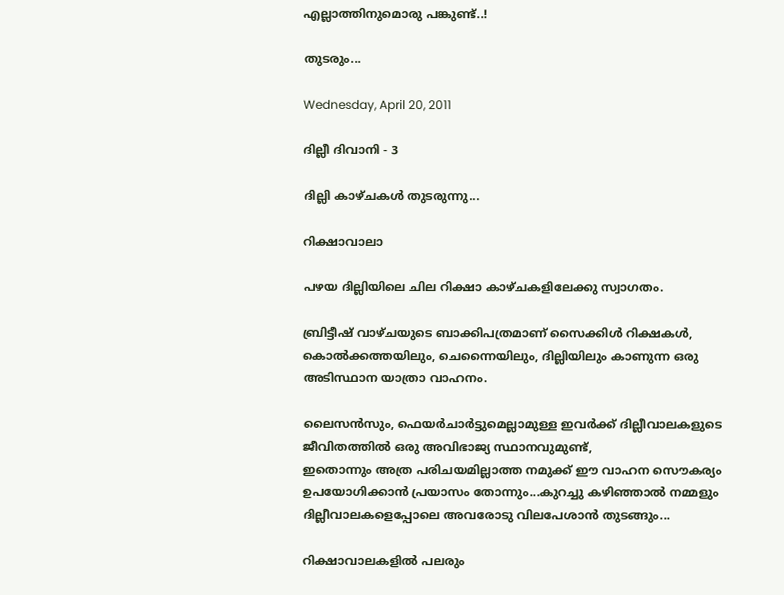എല്ലാത്തിനുമൊരു പങ്കുണ്ട്..!

തുടരും...

Wednesday, April 20, 2011

ദില്ലീ ദിവാനി - 3

ദില്ലി കാഴ്ചകൾ തുടരുന്നു...

റിക്ഷാവാലാ

പഴയ ദില്ലിയിലെ ചില റിക്ഷാ കാഴ്ചകളിലേക്കു സ്വാഗതം.

ബ്രിട്ടീഷ് വാഴ്ചയുടെ ബാക്കിപത്രമാണ് സൈക്കിൾ റിക്ഷകൾ, കൊൽക്കത്തയിലും, ചെന്നൈയിലും, ദില്ലിയിലും കാണുന്ന ഒരു അടിസ്ഥാന യാത്രാ വാഹനം.

ലൈസൻസും, ഫെയർചാർട്ടുമെല്ലാമുള്ള ഇവർക്ക് ദില്ലീവാ‍ലകളുടെ ജീവിതത്തിൽ ഒരു അവിഭാജ്യ സ്ഥാനവുമുണ്ട്,
ഇതൊന്നും അത്ര പരിചയമില്ലാത്ത നമുക്ക് ഈ വാഹന സൌകര്യം ഉപയോഗിക്കാൻ പ്രയാസം തോന്നും...കുറച്ചു കഴിഞ്ഞാൽ നമ്മളും ദില്ലീവാലകളെപ്പോലെ അവരോടു വിലപേശാൻ തുടങ്ങും...

റിക്ഷാവാലകളിൽ പലരും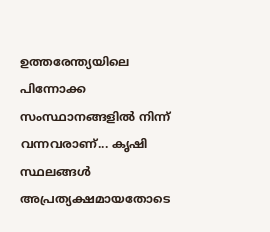ഉത്തരേന്ത്യയിലെ പിന്നോക്ക സംസ്ഥാനങ്ങളിൽ നിന്ന് വന്നവരാണ്... കൃഷി സ്ഥലങ്ങൾ അപ്രത്യക്ഷമായതോടെ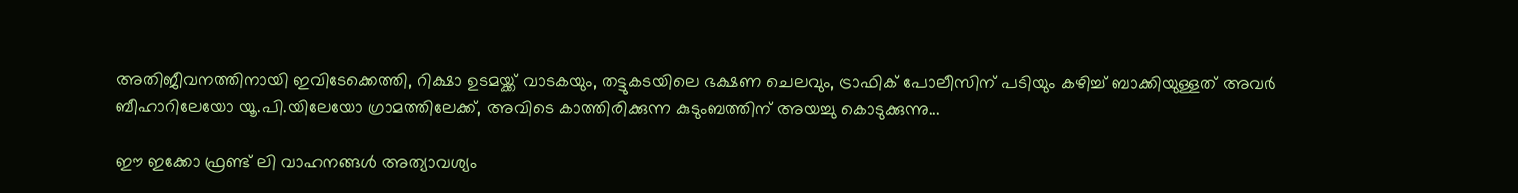അതിജീവനത്തിനായി ഇവിടേക്കെത്തി, റിക്ഷാ ഉടമയ്ക്ക് വാടകയും, തട്ടുകടയിലെ ഭക്ഷണ ചെലവും, ട്രാഫിക് പോലീസിന് പടിയും കഴിച്ച് ബാക്കിയുള്ളത് അവർ ബീഹാറിലേയോ യൂ.പി.യിലേയോ ഗ്രാമത്തിലേക്ക്, അവിടെ കാത്തിരിക്കുന്ന കുടുംബത്തിന് അയച്ചു കൊടുക്കുന്നു...

ഈ ഇക്കോ ഫ്രണ്ട് ലി വാഹനങ്ങൾ അത്യാവശ്യം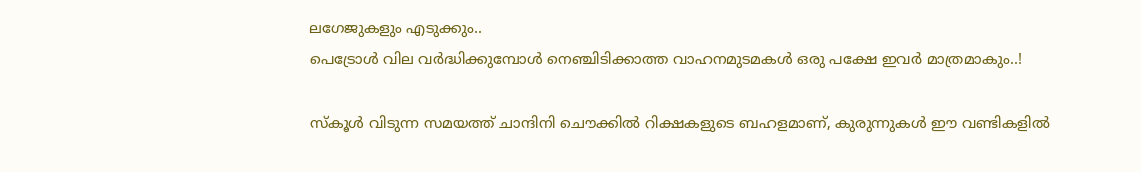ലഗേജുകളും എടുക്കും..
പെട്രോൾ വില വർദ്ധിക്കുമ്പോൾ നെഞ്ചിടിക്കാത്ത വാഹനമുടമകൾ ഒരു പക്ഷേ ഇവർ മാത്രമാകും..!

സ്കൂൾ വിടുന്ന സമയത്ത് ചാന്ദിനി ചൌക്കിൽ റിക്ഷകളുടെ ബഹളമാണ്, കുരുന്നുകൾ ഈ വണ്ടികളിൽ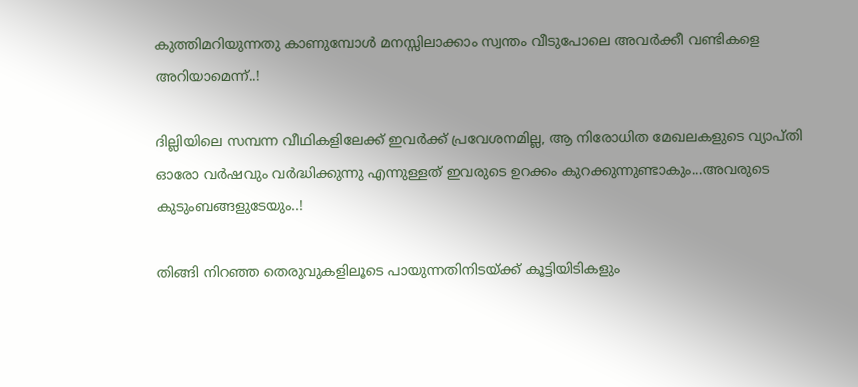കുത്തിമറിയുന്നതു കാണുമ്പോൾ മനസ്സിലാക്കാം സ്വന്തം വീടുപോലെ അവർക്കീ വണ്ടികളെ അറിയാമെന്ന്..!

ദില്ലിയിലെ സമ്പന്ന വീഥികളിലേക്ക് ഇവർക്ക് പ്രവേശനമില്ല, ആ നിരോധിത മേഖലകളുടെ വ്യാപ്തി ഓരോ വർഷവും വർദ്ധിക്കുന്നു എന്നുള്ളത് ഇവരുടെ ഉറക്കം കുറക്കുന്നുണ്ടാകും...അവരുടെ കുടുംബങ്ങളുടേയും..!

തിങ്ങി നിറഞ്ഞ തെരുവുകളിലൂടെ പായുന്നതിനിടയ്ക്ക് കൂട്ടിയിടികളും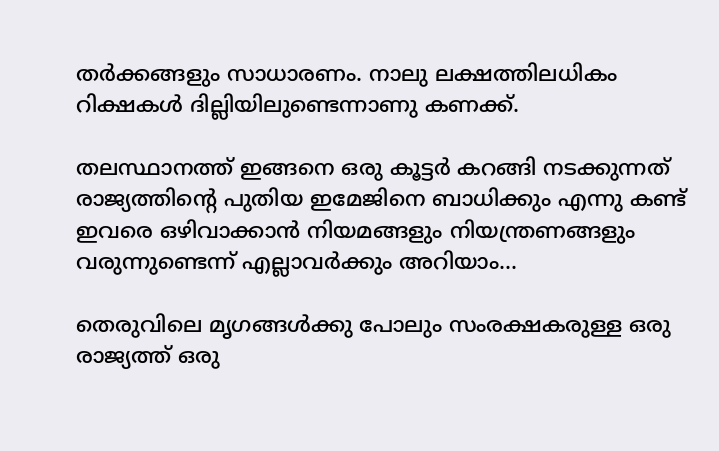തർക്കങ്ങളും സാധാരണം. നാലു ലക്ഷത്തിലധികം റിക്ഷകൾ ദില്ലിയിലുണ്ടെന്നാണു കണക്ക്.

തലസ്ഥാനത്ത് ഇങ്ങനെ ഒരു കൂട്ടർ കറങ്ങി നടക്കുന്നത് രാജ്യത്തിന്റെ പുതിയ ഇമേജിനെ ബാധിക്കും എന്നു കണ്ട് ഇവരെ ഒഴിവാക്കാൻ നിയമങ്ങളും നിയന്ത്രണങ്ങളും വരുന്നുണ്ടെന്ന് എല്ലാവർക്കും അറിയാം...

തെരുവിലെ മൃഗങ്ങൾക്കു പോലും സംരക്ഷകരുള്ള ഒരു രാജ്യത്ത് ഒരു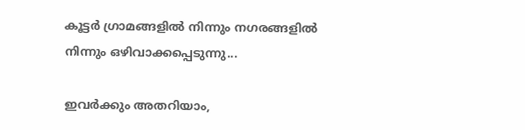കൂട്ടർ ഗ്രാമങ്ങളിൽ നിന്നും നഗരങ്ങളിൽ നിന്നും ഒഴിവാക്കപ്പെടുന്നു...

ഇവർക്കും അതറിയാം,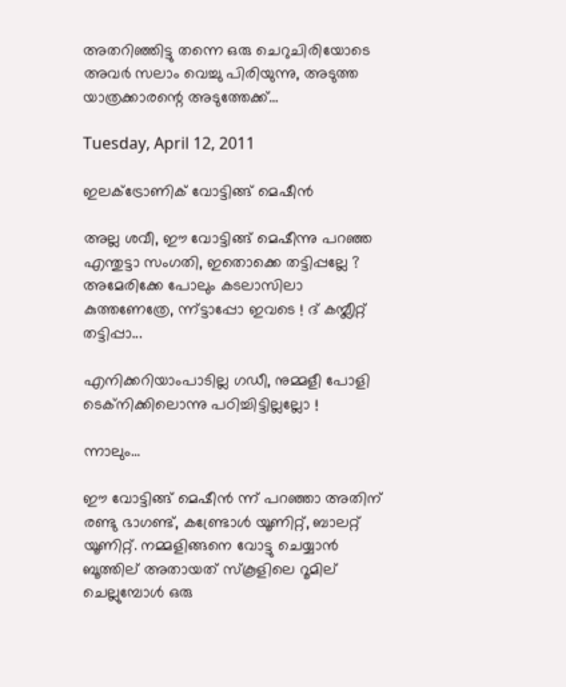അതറിഞ്ഞിട്ടു തന്നെ ഒരു ചെറുചിരിയോടെ അവർ സലാം വെച്ചു പിരിയുന്നു, അടുത്ത യാത്രക്കാരന്റെ അടുത്തേക്ക്...

Tuesday, April 12, 2011

ഇലക്ട്രോണിക് വോട്ടിങ്ങ് മെഷീൻ

അല്ല ശവീ, ഈ വോട്ടിങ്ങ് മെഷീന്നു പറഞ്ഞ എന്തുട്ടാ സംഗതി, ഇതൊക്കെ തട്ടിപ്പല്ലേ ? അമേരിക്കേ പോലും കടലാസിലാ കുത്തണേത്രേ, ന്ന്ട്ടാപ്പോ ഇവടെ ! ദ് കമ്പ്ലീറ്റ് തട്ടിപ്പാ...

എനിക്കറിയാംപാടില്ല ഗഡീ, നുമ്മളീ പോളി ടെക്നിക്കിലൊന്നു പഠിച്ചിട്ടില്ലല്ലോ !

ന്നാലും...

ഈ വോട്ടിങ്ങ് മെഷീൻ ന്ന് പറഞ്ഞാ അതിന് രണ്ടു ഭാഗണ്ട്, കണ്ട്രോൾ യൂണിറ്റ്, ബാലറ്റ് യൂണിറ്റ്. നമ്മളിങ്ങനെ വോട്ടു ചെയ്യാൻ ബൂത്തില് അതായത് സ്കൂളിലെ റൂമില് ചെല്ലുമ്പോൾ ഒരു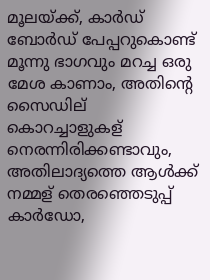മൂലയ്ക്ക്, കാർഡ് ബോർഡ് പേപ്പറുകൊണ്ട് മൂന്നു ഭാഗവും മറച്ച ഒരു മേശ കാണാം, അതിന്റെ സൈഡില് കൊറച്ചാളുകള് നെരന്നിരിക്കണ്ടാവും, അതിലാദ്യത്തെ ആൾക്ക് നമ്മള് തെരഞ്ഞെടുപ്പ് കാർഡോ,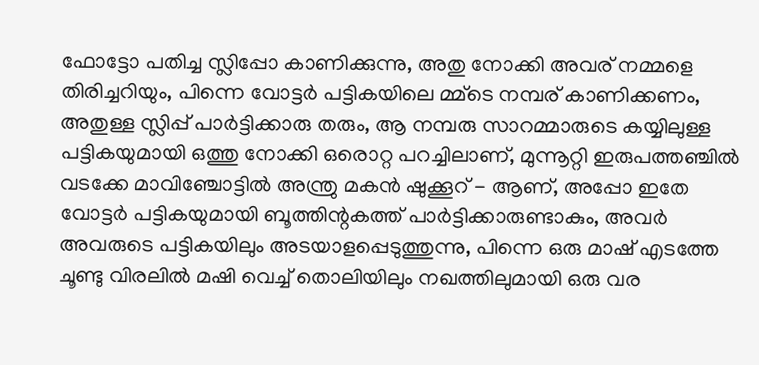ഫോട്ടോ പതിച്ച സ്ലിപ്പോ കാണിക്കുന്നു, അതു നോക്കി അവര് നമ്മളെ തിരിച്ചറിയും, പിന്നെ വോട്ടർ പട്ടികയിലെ മ്മ്ടെ നമ്പര് കാണിക്കണം, അതുള്ള സ്ലിപ്പ് പാർട്ടിക്കാരു തരും, ആ നമ്പരു സാറമ്മാരുടെ കയ്യിലുള്ള പട്ടികയുമായി ഒത്തു നോക്കി ഒരൊറ്റ പറച്ചിലാണ്, മുന്നൂറ്റി ഇരുപത്തഞ്ചിൽ വടക്കേ മാവിഞ്ചോട്ടിൽ അന്ത്രു മകൻ ഷുക്കൂറ് - ആണ്, അപ്പോ ഇതേ വോട്ടർ പട്ടികയുമായി ബൂത്തിന്റകത്ത് പാർട്ടിക്കാരുണ്ടാകും, അവർ അവരുടെ പട്ടികയിലും അടയാളപ്പെടുത്തുന്നു, പിന്നെ ഒരു മാഷ് എടത്തേ ചൂണ്ടു വിരലിൽ മഷി വെച്ച് തൊലിയിലും നഖത്തിലുമായി ഒരു വര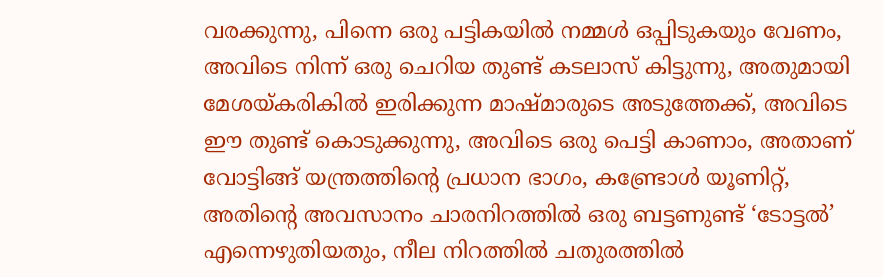വരക്കുന്നു, പിന്നെ ഒരു പട്ടികയിൽ നമ്മൾ ഒപ്പിടുകയും വേണം, അവിടെ നിന്ന് ഒരു ചെറിയ തുണ്ട് കടലാസ് കിട്ടുന്നു, അതുമായി മേശയ്കരികിൽ ഇരിക്കുന്ന മാഷ്മാരുടെ അടുത്തേക്ക്, അവിടെ ഈ തുണ്ട് കൊടുക്കുന്നു, അവിടെ ഒരു പെട്ടി കാണാം, അതാണ് വോട്ടിങ്ങ് യന്ത്രത്തിന്റെ പ്രധാന ഭാഗം, കണ്ട്രോൾ യൂണിറ്റ്, അതിന്റെ അവസാനം ചാരനിറത്തിൽ ഒരു ബട്ടണുണ്ട് ‘ടോട്ടൽ’ എന്നെഴുതിയതും, നീല നിറത്തിൽ ചതുരത്തിൽ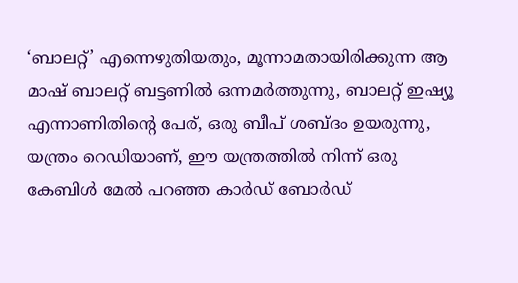‘ബാലറ്റ്’ എന്നെഴുതിയതും, മൂന്നാമതായിരിക്കുന്ന ആ മാഷ് ബാലറ്റ് ബട്ടണിൽ ഒന്നമർത്തുന്നു, ബാലറ്റ് ഇഷ്യൂ എന്നാണിതിന്റെ പേര്, ഒരു ബീപ് ശബ്ദം ഉയരുന്നു, യന്ത്രം റെഡിയാണ്, ഈ യന്ത്രത്തിൽ നിന്ന് ഒരു കേബിൾ മേൽ പറഞ്ഞ കാർഡ് ബോർഡ്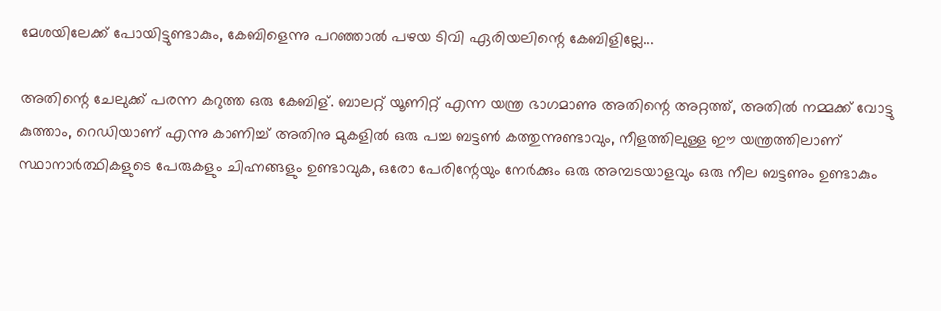മേശയിലേക്ക് പോയിട്ടുണ്ടാകും, കേബിളെന്നു പറഞ്ഞാൽ പഴയ ടിവി ഏരിയലിന്റെ കേബിളില്ലേ...

അതിന്റെ ചേലുക്ക് പരന്ന കറുത്ത ഒരു കേബിള്. ബാലറ്റ് യൂണിറ്റ് എന്ന യന്ത്ര ഭാഗമാണു അതിന്റെ അറ്റത്ത്, അതിൽ നമ്മക്ക് വോട്ടു കുത്താം, റെഡിയാണ് എന്നു കാണിച്ച് അതിനു മുകളിൽ ഒരു പച്ച ബട്ടൺ കത്തുന്നുണ്ടാവും, നീളത്തിലുള്ള ഈ യന്ത്രത്തിലാണ് സ്ഥാനാർത്ഥികളുടെ പേരുകളും ചിഹ്നങ്ങളും ഉണ്ടാവുക, ഒരോ പേരിന്റേയും നേർക്കും ഒരു അമ്പടയാളവും ഒരു നീല ബട്ടണും ഉണ്ടാകും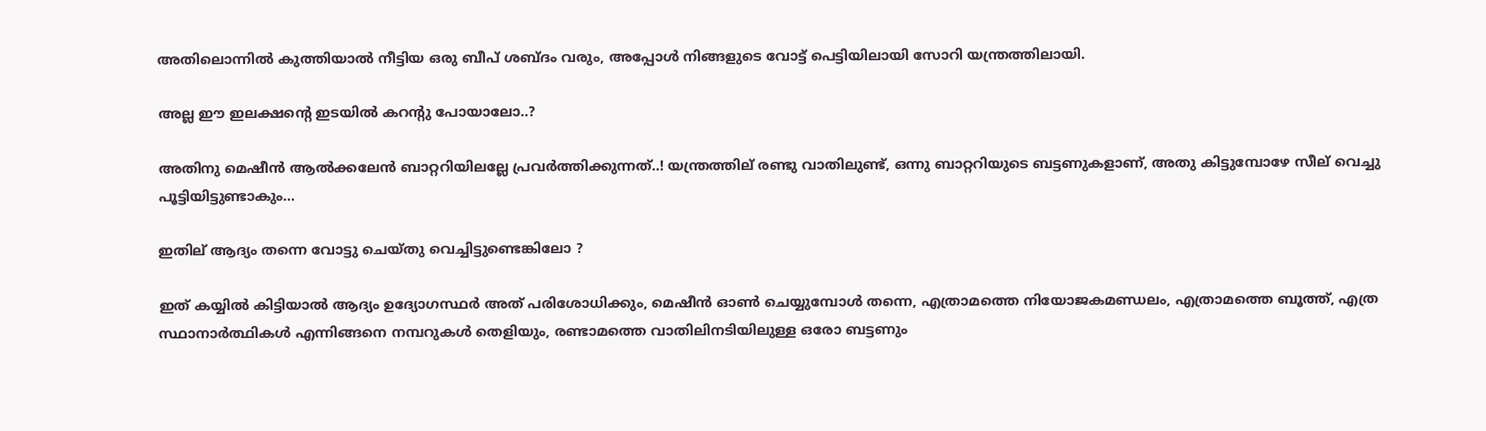അതിലൊന്നിൽ കുത്തിയാൽ നീട്ടിയ ഒരു ബീപ് ശബ്ദം വരും, അപ്പോൾ നിങ്ങളുടെ വോട്ട് പെട്ടിയിലായി സോറി യന്ത്രത്തിലായി.

അല്ല ഈ ഇലക്ഷന്റെ ഇടയിൽ കറന്റു പോയാലോ..?

അതിനു മെഷീൻ ആൽക്കലേൻ ബാറ്ററിയിലല്ലേ പ്രവർത്തിക്കുന്നത്..! യന്ത്രത്തില് രണ്ടു വാതിലുണ്ട്, ഒന്നു ബാറ്ററിയുടെ ബട്ടണുകളാണ്, അതു കിട്ടുമ്പോഴേ സീല് വെച്ചു പൂട്ടിയിട്ടുണ്ടാകും...

ഇതില് ആദ്യം തന്നെ വോട്ടു ചെയ്തു വെച്ചിട്ടുണ്ടെങ്കിലോ ?

ഇത് കയ്യിൽ കിട്ടിയാൽ ആദ്യം ഉദ്യോഗസ്ഥർ അത് പരിശോധിക്കും, മെഷീൻ ഓൺ ചെയ്യുമ്പോൾ തന്നെ, എത്രാമത്തെ നിയോജകമണ്ഡലം, എത്രാമത്തെ ബൂത്ത്, എത്ര സ്ഥാനാർത്ഥികൾ എന്നിങ്ങനെ നമ്പറുകൾ തെളിയും, രണ്ടാമത്തെ വാതിലിനടിയിലുള്ള ഒരോ ബട്ടണും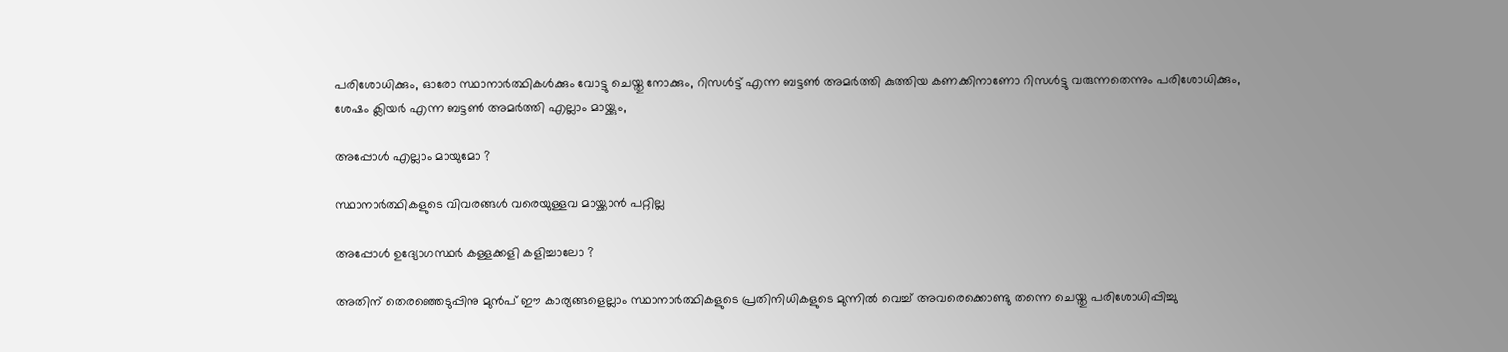പരിശോധിക്കും, ഓരോ സ്ഥാനാർത്ഥികൾക്കും വോട്ടു ചെയ്തു നോക്കും, റിസൾട്ട് എന്ന ബട്ടൺ അമർത്തി കുത്തിയ കണക്കിനാണോ റിസൾട്ടു വരുന്നതെന്നും പരിശോധിക്കും, ശേഷം ക്ലിയർ എന്ന ബട്ടൺ അമർത്തി എല്ലാം മായ്ക്കും,

അപ്പോൾ എല്ലാം മായുമോ ?

സ്ഥാനാർത്ഥികളുടെ വിവരങ്ങൾ വരെയുള്ളവ മായ്ക്കാൻ പറ്റില്ല

അപ്പോൾ ഉദ്യോഗസ്ഥർ കള്ളക്കളി കളിച്ചാലോ ?

അതിന് തെരഞ്ഞെടുപ്പിനു മുൻപ് ഈ കാര്യങ്ങളെല്ലാം സ്ഥാനാർത്ഥികളുടെ പ്രതിനിധികളുടെ മുന്നിൽ വെച്ച് അവരെക്കൊണ്ടു തന്നെ ചെയ്തു പരിശോധിപ്പിച്ചു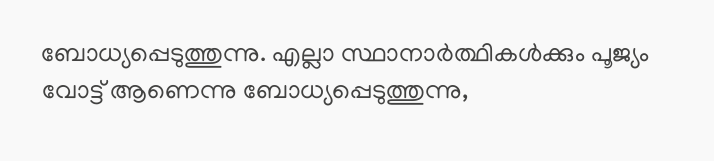ബോധ്യപ്പെടുത്തുന്നു. എല്ലാ സ്ഥാനാർത്ഥികൾക്കും പൂജ്യം വോട്ട് ആണെന്നു ബോധ്യപ്പെടുത്തുന്നു,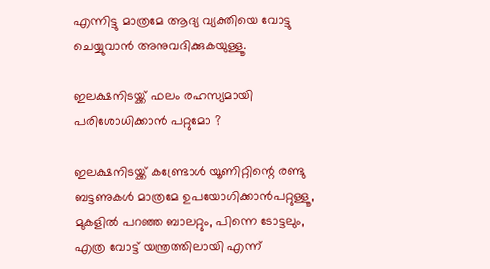എന്നിട്ടു മാത്രമേ ആദ്യ വ്യക്തിയെ വോട്ടു ചെയ്യുവാൻ അനുവദിക്കുകയുള്ളൂ.

ഇലക്ഷനിടയ്ക്ക് ഫലം രഹസ്യമായി പരിശോധിക്കാൻ പറ്റുമോ ?

ഇലക്ഷനിടയ്ക്ക് കണ്ട്രോൾ യൂണിറ്റിന്റെ രണ്ടു ബട്ടണുകൾ മാത്രമേ ഉപയോഗിക്കാൻപറ്റുള്ളൂ, മുകളിൽ പറഞ്ഞ ബാലറ്റും, പിന്നെ ടോട്ടലും, എത്ര വോട്ട് യന്ത്രത്തിലായി എന്ന്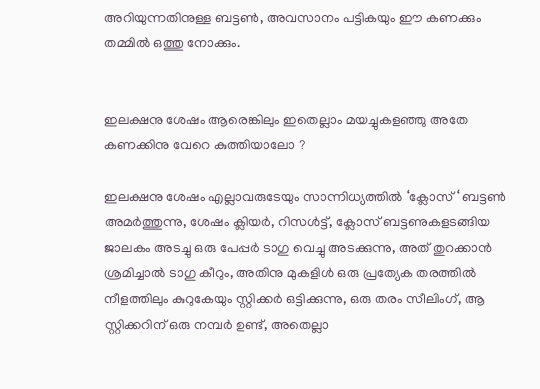അറിയുന്നതിനുള്ള ബട്ടൺ, അവസാനം പട്ടികയും ഈ കണക്കും തമ്മിൽ ഒത്തു നോക്കും.


ഇലക്ഷനു ശേഷം ആരെങ്കിലും ഇതെല്ലാം മയച്ചുകളഞ്ഞു അതേ കണക്കിനു വേറെ കുത്തിയാലോ ?

ഇലക്ഷനു ശേഷം എല്ലാവരുടേയും സാന്നിധ്യത്തിൽ ‘ക്ലോസ്‘ ബട്ടൺ അമർത്തുന്നു, ശേഷം ക്ലിയർ, റിസൾട്ട്, ക്ലോസ് ബട്ടണുകളടങ്ങിയ ജാലകം അടച്ചു ഒരു പേപ്പർ ടാഗു വെച്ചു അടക്കുന്നു, അത് തുറക്കാൻ ശ്രമിച്ചാൽ ടാഗു കീറും, അതിനു മുകളിൾ ഒരു പ്രത്യേക തരത്തിൽ നീളത്തിലും കുറുകേയും സ്റ്റിക്കർ ഒട്ടിക്കുന്നു, ഒരു തരം സീലിംഗ്, ആ സ്റ്റിക്കറിന് ഒരു നമ്പർ ഉണ്ട്, അതെല്ലാ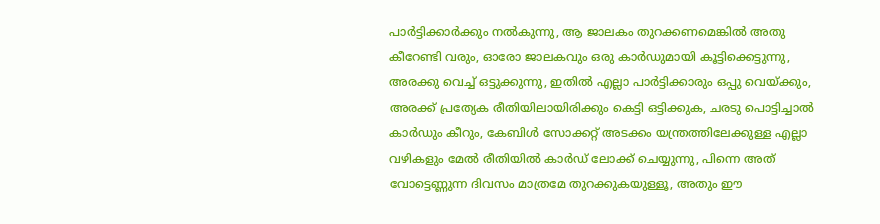പാർട്ടിക്കാർക്കും നൽകുന്നു, ആ ജാലകം തുറക്കണമെങ്കിൽ അതു കീറേണ്ടി വരും, ഓരോ ജാലകവും ഒരു കാർഡുമായി കൂട്ടിക്കെട്ടുന്നു, അരക്കു വെച്ച് ഒട്ടുക്കുന്നു, ഇതിൽ എല്ലാ പാർട്ടിക്കാരും ഒപ്പു വെയ്ക്കും, അരക്ക് പ്രത്യേക രീതിയിലായിരിക്കും കെട്ടി ഒട്ടിക്കുക, ചരടു പൊട്ടിച്ചാൽ കാർഡും കീറും, കേബിൾ സോക്കറ്റ് അടക്കം യന്ത്രത്തിലേക്കുള്ള എല്ലാ വഴികളും മേൽ രീതിയിൽ കാർഡ് ലോക്ക് ചെയ്യുന്നു, പിന്നെ അത് വോട്ടെണ്ണുന്ന ദിവസം മാത്രമേ തുറക്കുകയുള്ളൂ, അതും ഈ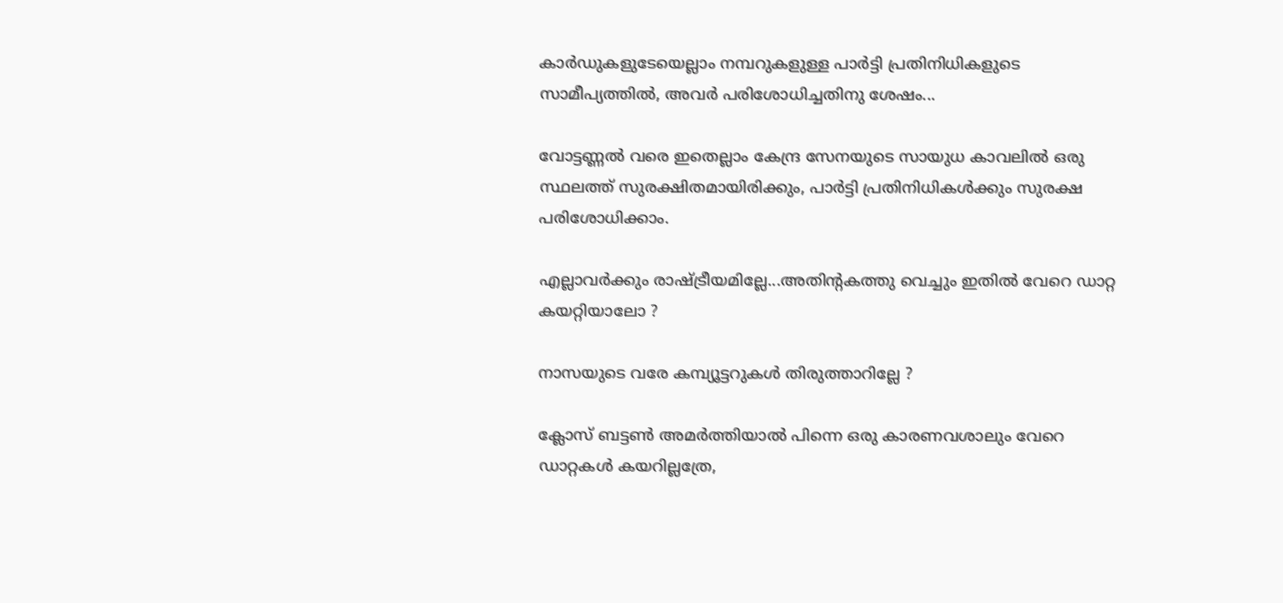കാർഡുകളുടേയെല്ലാം നമ്പറുകളുള്ള പാർട്ടി പ്രതിനിധികളുടെ സാമീപ്യത്തിൽ, അവർ പരിശോധിച്ചതിനു ശേഷം...

വോട്ടണ്ണൽ വരെ ഇതെല്ലാം കേന്ദ്ര സേനയുടെ സായുധ കാവലിൽ ഒരു സ്ഥലത്ത് സുരക്ഷിതമായിരിക്കും, പാർട്ടി പ്രതിനിധികൾക്കും സുരക്ഷ പരിശോധിക്കാം.

എല്ലാവർക്കും രാഷ്ട്രീയമില്ലേ...അതിന്റകത്തു വെച്ചും ഇതിൽ വേറെ ഡാറ്റ കയറ്റിയാലോ ?

നാസയുടെ വരേ കമ്പ്യൂട്ടറുകൾ തിരുത്താറില്ലേ ?

ക്ലോസ് ബട്ടൺ അമർത്തിയാൽ പിന്നെ ഒരു കാരണവശാലും വേറെ ഡാറ്റകൾ കയറില്ലത്രേ,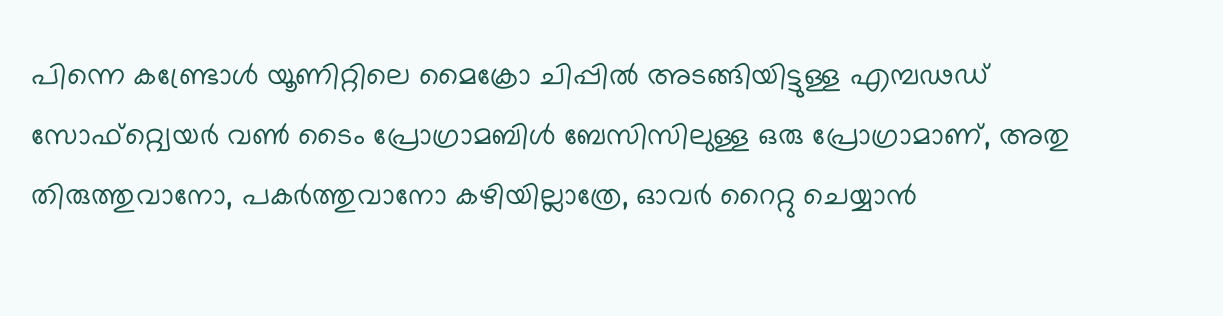പിന്നെ കണ്ട്രോൾ യൂണിറ്റിലെ മൈക്രോ ചിപ്പിൽ അടങ്ങിയിട്ടുള്ള എമ്പഢഡ് സോഫ്റ്റ്വെയർ വൺ ടൈം പ്രോഗ്രാമബിൾ ബേസിസിലുള്ള ഒരു പ്രോഗ്രാമാണ്, അതു തിരുത്തുവാനോ, പകർത്തുവാനോ കഴിയില്ലാത്രേ, ഓവർ റൈറ്റു ചെയ്യാൻ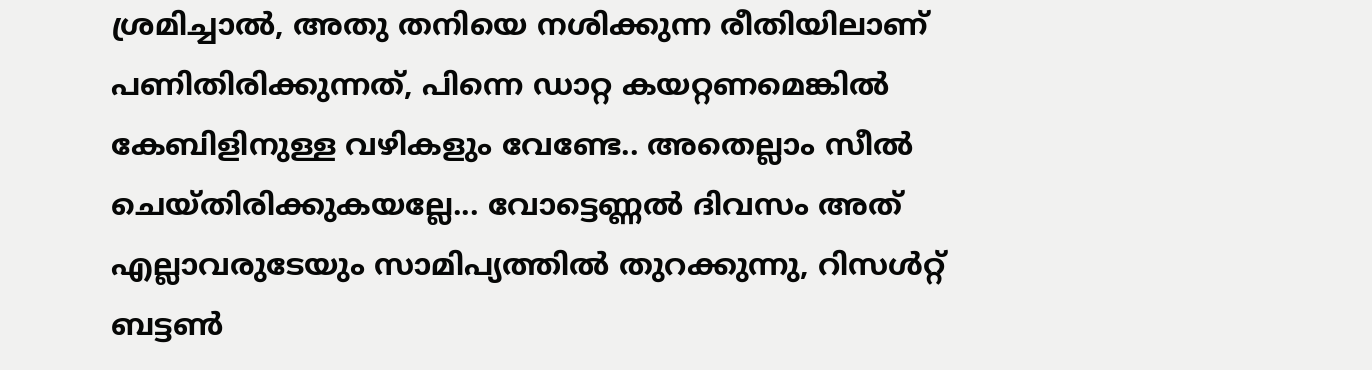ശ്രമിച്ചാൽ, അതു തനിയെ നശിക്കുന്ന രീതിയിലാണ് പണിതിരിക്കുന്നത്, പിന്നെ ഡാറ്റ കയറ്റണമെങ്കിൽ കേബിളിനുള്ള വഴികളും വേണ്ടേ.. അതെല്ലാം സീൽ ചെയ്തിരിക്കുകയല്ലേ... വോട്ടെണ്ണൽ ദിവസം അത് എല്ലാവരുടേയും സാമിപ്യത്തിൽ തുറക്കുന്നു, റിസൾറ്റ് ബട്ടൺ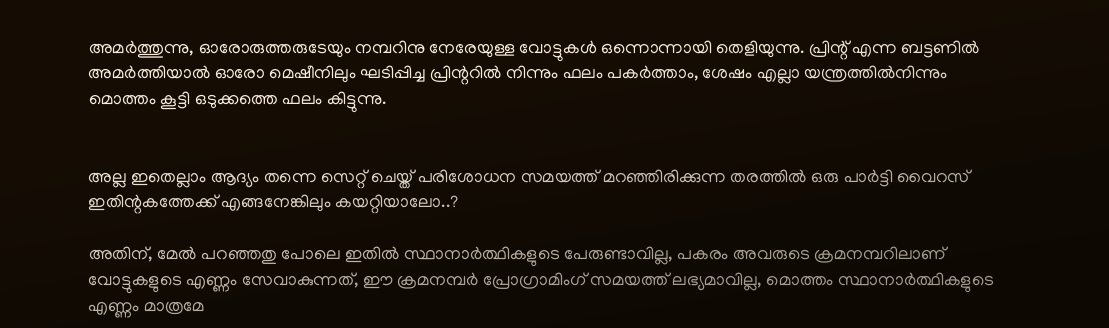അമർത്തുന്നു, ഓരോരുത്തരുടേയും നമ്പറിനു നേരേയുള്ള വോട്ടുകൾ ഒന്നൊന്നായി തെളിയുന്നു. പ്രിന്റ് എന്ന ബട്ടണിൽ അമർത്തിയാൽ ഓരോ മെഷീനിലും ഘടിപ്പിച്ച പ്രിന്ററിൽ നിന്നും ഫലം പകർത്താം, ശേഷം എല്ലാ യന്ത്രത്തിൽനിന്നും മൊത്തം കൂട്ടി ഒടുക്കത്തെ ഫലം കിട്ടുന്നു.


അല്ല ഇതെല്ലാം ആദ്യം തന്നെ സെറ്റ് ചെയ്ത് പരിശോധന സമയത്ത് മറഞ്ഞിരിക്കുന്ന തരത്തിൽ ഒരു പാർട്ടി വൈറസ് ഇതിന്റകത്തേക്ക് എങ്ങനേങ്കിലും കയറ്റിയാലോ..?

അതിന്, മേൽ പറഞ്ഞതു പോലെ ഇതിൽ സ്ഥാനാർത്ഥികളുടെ പേരുണ്ടാവില്ല, പകരം അവരുടെ ക്രമനമ്പറിലാണ് വോട്ടുകളുടെ എണ്ണം സേവാകുന്നത്, ഈ ക്രമനമ്പർ പ്രോഗ്രാമിംഗ് സമയത്ത് ലഭ്യമാവില്ല, മൊത്തം സ്ഥാനാർത്ഥികളുടെ എണ്ണം മാത്രമേ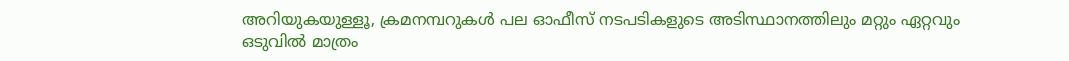അറിയുകയുള്ളൂ, ക്രമനമ്പറുകൾ പല ഓഫീസ് നടപടികളുടെ അടിസ്ഥാനത്തിലും മറ്റും ഏറ്റവും ഒടുവിൽ മാത്രം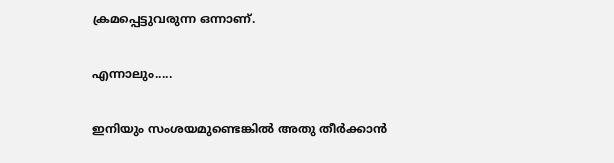ക്രമപ്പെട്ടുവരുന്ന ഒന്നാണ്.

എന്നാലും.....

ഇനിയും സംശയമുണ്ടെങ്കിൽ അതു തീർക്കാൻ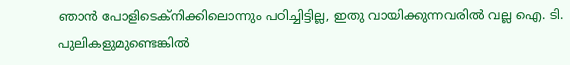ഞാൻ പോളിടെക്നിക്കിലൊന്നും പഠിച്ചിട്ടില്ല, ഇതു വായിക്കുന്നവരിൽ വല്ല ഐ. ടി. പുലികളുമുണ്ടെങ്കിൽ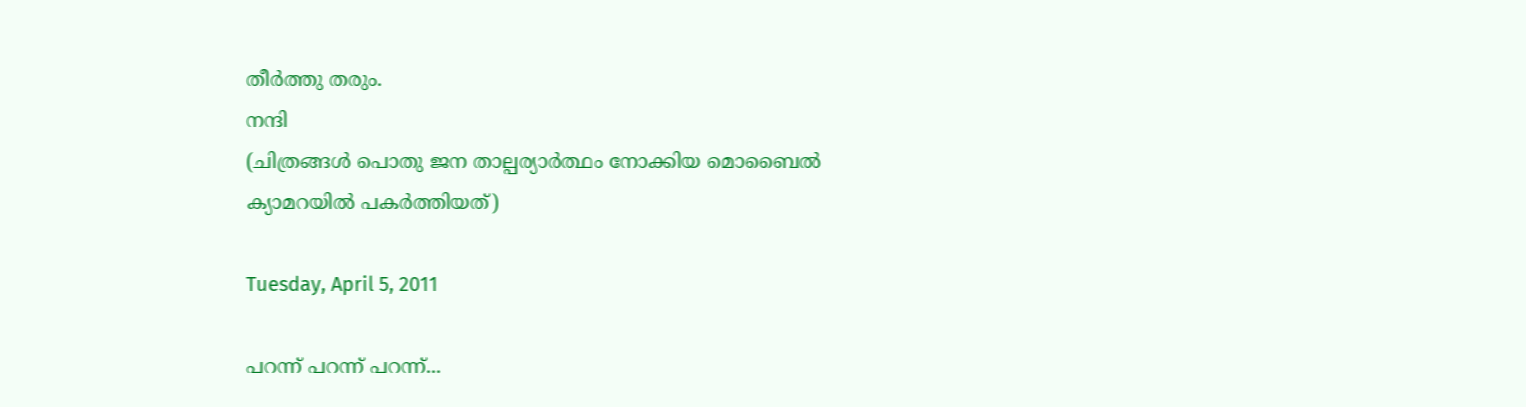തീർത്തു തരും.
നന്ദി
(ചിത്രങ്ങൾ പൊതു ജന താല്പര്യാർത്ഥം നോക്കിയ മൊബൈൽ
ക്യാമറയിൽ പകർത്തിയത്)

Tuesday, April 5, 2011

പറന്ന് പറന്ന് പറന്ന്...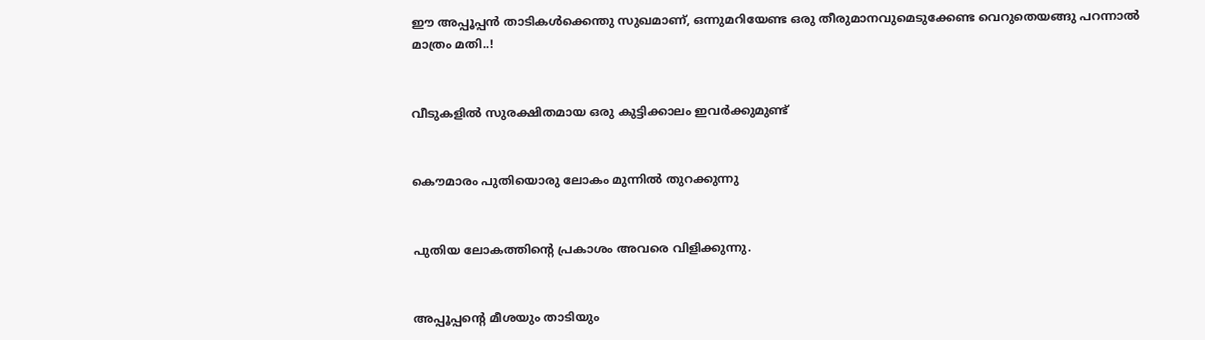ഈ അപ്പൂപ്പൻ താടികൾക്കെന്തു സുഖമാണ്, ഒന്നുമറിയേണ്ട ഒരു തീരുമാനവുമെടുക്കേണ്ട വെറുതെയങ്ങു പറന്നാൽ മാത്രം മതി..!


വീടുകളിൽ സുരക്ഷിതമായ ഒരു കുട്ടിക്കാലം ഇവർക്കുമുണ്ട്


കൌമാരം പുതിയൊരു ലോകം മുന്നിൽ തുറക്കുന്നു


പുതിയ ലോകത്തിന്റെ പ്രകാശം അവരെ വിളിക്കുന്നു.


അപ്പൂപ്പന്റെ മീശയും താടിയും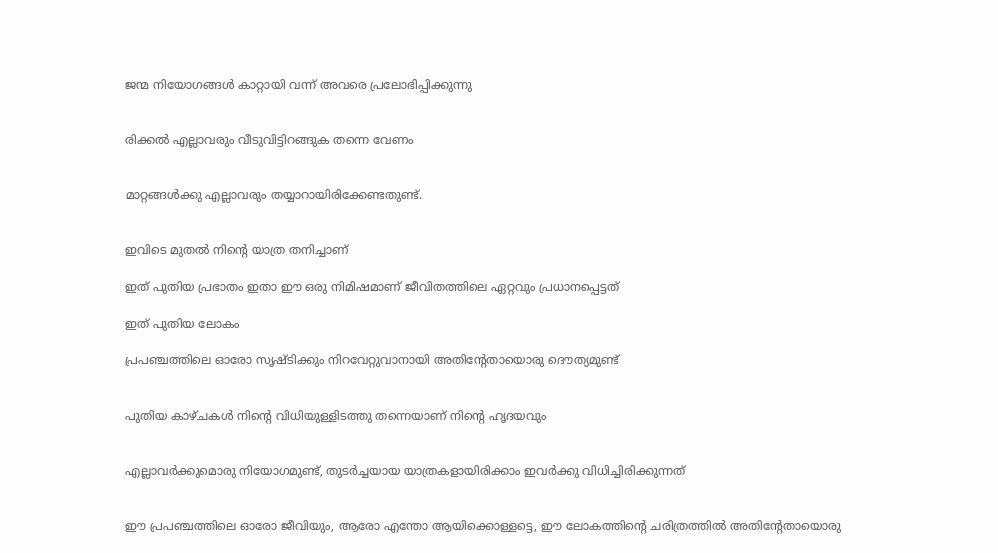ജന്മ നിയോഗങ്ങൾ കാറ്റായി വന്ന് അവരെ പ്രലോഭിപ്പിക്കുന്നു


രിക്കൽ എല്ലാവരും വീടുവിട്ടിറങ്ങുക തന്നെ വേണം


മാറ്റങ്ങൾക്കു എല്ലാവരും തയ്യാറായിരിക്കേണ്ടതുണ്ട്.


ഇവിടെ മുതൽ നിന്റെ യാത്ര തനിച്ചാണ്

ഇത് പുതിയ പ്രഭാതം ഇതാ ഈ ഒരു നിമിഷമാണ് ജീവിതത്തിലെ ഏറ്റവും പ്രധാനപ്പെട്ടത്

ഇത് പുതിയ ലോകം

പ്രപഞ്ചത്തിലെ ഓരോ സൃഷ്ടിക്കും നിറവേറ്റുവാനായി അതിന്റേതായൊരു ദൌത്യമുണ്ട്


പുതിയ കാഴ്ചകൾ നിന്റെ വിധിയുള്ളിടത്തു തന്നെയാണ് നിന്റെ ഹൃദയവും


എല്ലാവർക്കുമൊരു നിയോഗമുണ്ട്, തുടർച്ചയായ യാത്രകളായിരിക്കാം ഇവർക്കു വിധിച്ചിരിക്കുന്നത്


ഈ പ്രപഞ്ചത്തിലെ ഓരോ ജീവിയും, ആരോ എന്തോ ആയിക്കൊള്ളട്ടെ, ഈ ലോകത്തിന്റെ ചരിത്രത്തിൽ അതിന്റേതായൊരു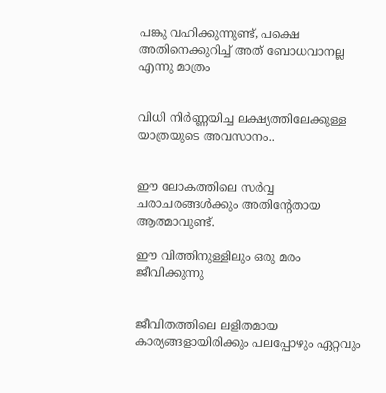പങ്കു വഹിക്കുന്നുണ്ട്, പക്ഷെ അതിനെക്കുറിച്ച് അത് ബോധവാനല്ല എന്നു മാത്രം


വിധി നിർണ്ണയിച്ച ലക്ഷ്യത്തിലേക്കുള്ള യാത്രയുടെ അവസാനം..


ഈ ലോകത്തിലെ സർവ്വ ചരാചരങ്ങൾക്കും അതിന്റേതായ ആത്മാവുണ്ട്.

ഈ വിത്തിനുള്ളിലും ഒരു മരം ജീവിക്കുന്നു


ജീവിതത്തിലെ ലളിതമായ കാര്യങ്ങളായിരിക്കും പലപ്പോഴും ഏറ്റവും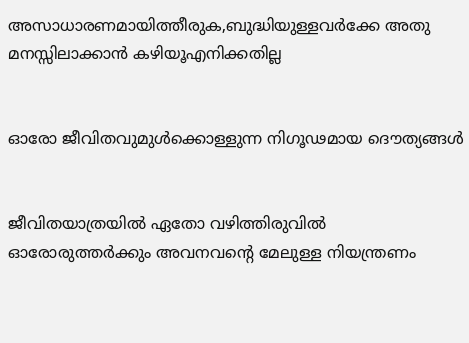അസാധാരണമായിത്തീരുക,ബുദ്ധിയുള്ളവർക്കേ അതു മനസ്സിലാക്കാൻ കഴിയൂഎനിക്കതില്ല


ഓരോ ജീവിതവുമുൾക്കൊള്ളുന്ന നിഗൂഢമായ ദൌത്യങ്ങൾ


ജീവിതയാത്രയിൽ ഏതോ വഴിത്തിരുവിൽ ഓരോരുത്തർക്കും അവനവന്റെ മേലുള്ള നിയന്ത്രണം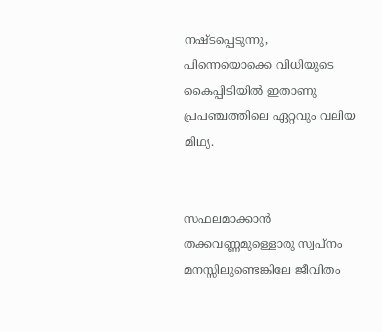നഷ്ടപ്പെടുന്നു, പിന്നെയൊക്കെ വിധിയുടെ കൈപ്പിടിയിൽ ഇതാണു പ്രപഞ്ചത്തിലെ ഏറ്റവും വലിയ മിഥ്യ.


സഫലമാക്കാൻ തക്കവണ്ണമുള്ളൊരു സ്വപ്നം മനസ്സിലുണ്ടെങ്കിലേ ജീവിതം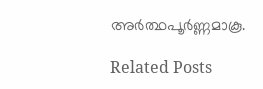അർത്ഥപൂർണ്ണമാകൂ.

Related Posts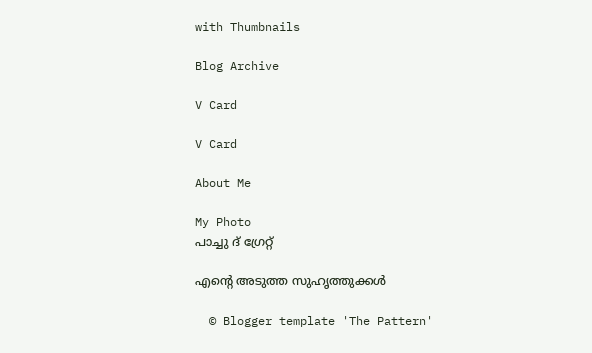with Thumbnails

Blog Archive

V Card

V Card

About Me

My Photo
പാച്ചു ദ് ഗ്രേറ്റ്

എന്റെ അടുത്ത സുഹൃത്തുക്കള്‍

  © Blogger template 'The Pattern'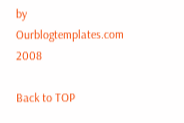by Ourblogtemplates.com 2008

Back to TOP